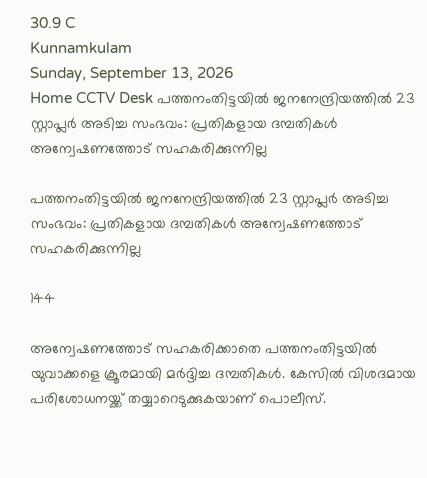30.9 C
Kunnamkulam
Sunday, September 13, 2026
Home CCTV Desk പത്തനംതിട്ടയിൽ ജനനേന്ദ്രിയത്തിൽ 23 സ്റ്റാപ്ലര്‍ അടിച്ച സംഭവം: പ്രതികളായ ദമ്പതികൾ അന്വേഷണത്തോട് സഹകരിക്കുന്നില്ല

പത്തനംതിട്ടയിൽ ജനനേന്ദ്രിയത്തിൽ 23 സ്റ്റാപ്ലര്‍ അടിച്ച സംഭവം: പ്രതികളായ ദമ്പതികൾ അന്വേഷണത്തോട് സഹകരിക്കുന്നില്ല

144

അന്വേഷണത്തോട് സഹകരിക്കാതെ പത്തനംതിട്ടയില്‍ യുവാക്കളെ ക്രൂരമായി മര്‍ദ്ദിച്ച ദമ്പതികള്‍. കേസില്‍ വിശദമായ പരിശോധനയ്ക്ക് തയ്യാറെടുക്കുകയാണ് പൊലീസ്.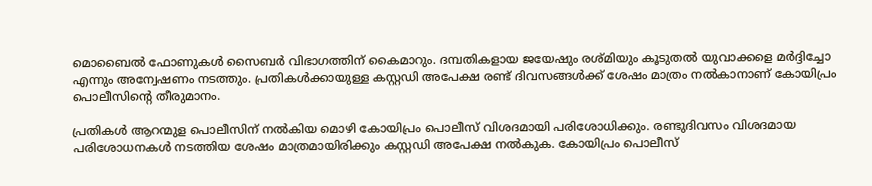മൊബൈല്‍ ഫോണുകള്‍ സൈബര്‍ വിഭാഗത്തിന് കൈമാറും. ദമ്പതികളായ ജയേഷും രശ്മിയും കൂടുതല്‍ യുവാക്കളെ മര്‍ദ്ദിച്ചോ എന്നും അന്വേഷണം നടത്തും. പ്രതികള്‍ക്കായുള്ള കസ്റ്റഡി അപേക്ഷ രണ്ട് ദിവസങ്ങള്‍ക്ക് ശേഷം മാത്രം നല്‍കാനാണ് കോയിപ്രം പൊലീസിന്റെ തീരുമാനം.

പ്രതികള്‍ ആറന്മുള പൊലീസിന് നല്‍കിയ മൊഴി കോയിപ്രം പൊലീസ് വിശദമായി പരിശോധിക്കും. രണ്ടുദിവസം വിശദമായ പരിശോധനകള്‍ നടത്തിയ ശേഷം മാത്രമായിരിക്കും കസ്റ്റഡി അപേക്ഷ നല്‍കുക. കോയിപ്രം പൊലീസ്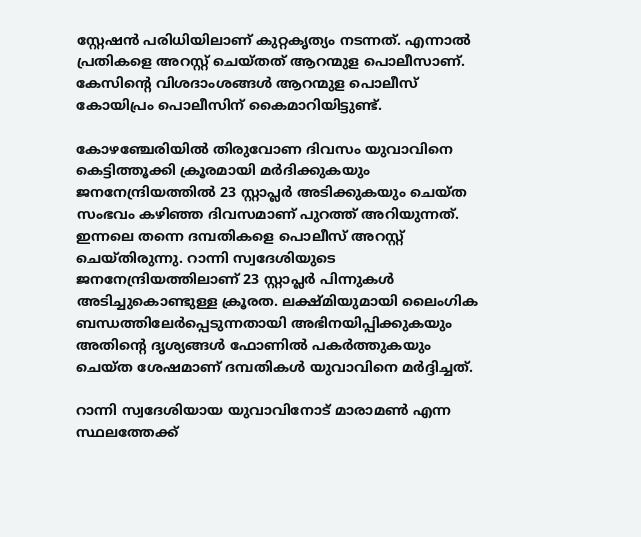സ്റ്റേഷന്‍ പരിധിയിലാണ് കുറ്റകൃത്യം നടന്നത്. എന്നാല്‍ പ്രതികളെ അറസ്റ്റ് ചെയ്തത് ആറന്മുള പൊലീസാണ്. കേസിന്റെ വിശദാംശങ്ങള്‍ ആറന്മുള പൊലീസ് കോയിപ്രം പൊലീസിന് കൈമാറിയിട്ടുണ്ട്.

കോഴഞ്ചേരിയില്‍ തിരുവോണ ദിവസം യുവാവിനെ കെട്ടിത്തൂക്കി ക്രൂരമായി മര്‍ദിക്കുകയും ജനനേന്ദ്രിയത്തില്‍ 23 സ്റ്റാപ്ലര്‍ അടിക്കുകയും ചെയ്ത സംഭവം കഴിഞ്ഞ ദിവസമാണ് പുറത്ത് അറിയുന്നത്. ഇന്നലെ തന്നെ ദമ്പതികളെ പൊലീസ് അറസ്റ്റ് ചെയ്തിരുന്നു. റാന്നി സ്വദേശിയുടെ ജനനേന്ദ്രിയത്തിലാണ് 23 സ്റ്റാപ്ലര്‍ പിന്നുകള്‍ അടിച്ചുകൊണ്ടുള്ള ക്രൂരത. ലക്ഷ്മിയുമായി ലൈംഗിക ബന്ധത്തിലേര്‍പ്പെടുന്നതായി അഭിനയിപ്പിക്കുകയും അതിന്റെ ദൃശ്യങ്ങള്‍ ഫോണില്‍ പകര്‍ത്തുകയും ചെയ്ത ശേഷമാണ് ദമ്പതികള്‍ യുവാവിനെ മര്‍ദ്ദിച്ചത്.

റാന്നി സ്വദേശിയായ യുവാവിനോട് മാരാമണ്‍ എന്ന സ്ഥലത്തേക്ക്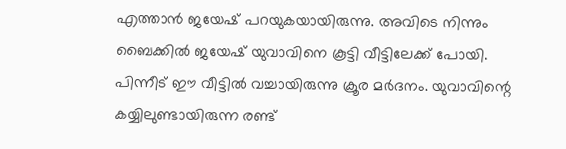എത്താന്‍ ജയേഷ് പറയുകയായിരുന്നു. അവിടെ നിന്നും ബൈക്കില്‍ ജയേഷ് യുവാവിനെ കൂട്ടി വീട്ടിലേക്ക് പോയി. പിന്നീട് ഈ വീട്ടില്‍ വച്ചായിരുന്നു ക്രൂര മര്‍ദനം. യുവാവിന്റെ കയ്യിലുണ്ടായിരുന്ന രണ്ട്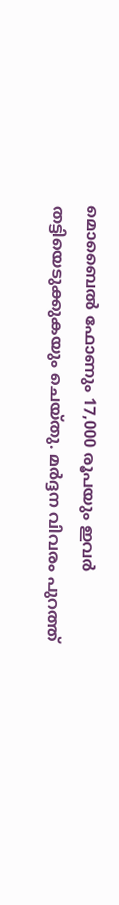മൊബൈല്‍ ഫോണും 17,000 രൂപയും ഇവര്‍ തട്ടിയെടുക്കുകയും ചെയ്തു. മര്‍ദ്ദന വിവരം പുറത്ത്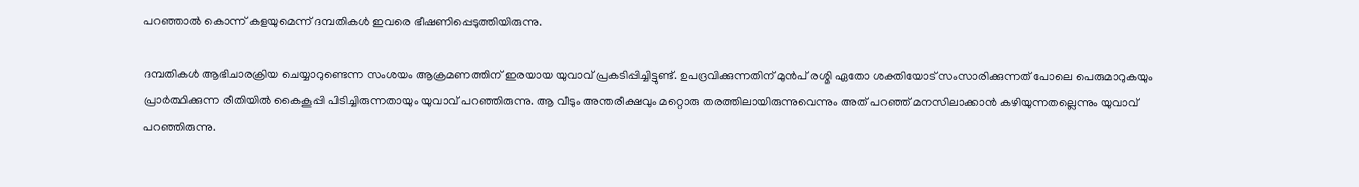പറഞ്ഞാല്‍ കൊന്ന് കളയുമെന്ന് ദമ്പതികള്‍ ഇവരെ ഭീഷണിപ്പെടുത്തിയിരുന്നു.

ദമ്പതികള്‍ ആഭിചാരക്രിയ ചെയ്യാറുണ്ടെന്ന സംശയം ആക്രമണത്തിന് ഇരയായ യുവാവ് പ്രകടിപ്പിച്ചിട്ടുണ്ട്. ഉപദ്രവിക്കുന്നതിന് മുന്‍പ് രശ്മി ഏതോ ശക്തിയോട് സംസാരിക്കുന്നത് പോലെ പെരുമാറുകയും പ്രാര്‍ത്ഥിക്കുന്ന രീതിയില്‍ കൈകൂപ്പി പിടിച്ചിരുന്നതായും യുവാവ് പറഞ്ഞിരുന്നു. ആ വീടും അന്തരീക്ഷവും മറ്റൊരു തരത്തിലായിരുന്നുവെന്നും അത് പറഞ്ഞ് മനസിലാക്കാന്‍ കഴിയുന്നതല്ലെന്നും യുവാവ് പറഞ്ഞിരുന്നു.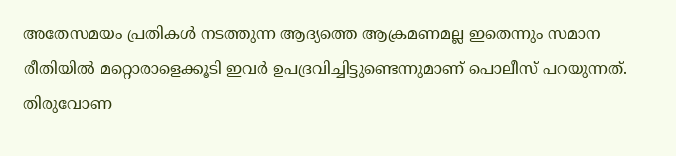അതേസമയം പ്രതികള്‍ നടത്തുന്ന ആദ്യത്തെ ആക്രമണമല്ല ഇതെന്നും സമാന രീതിയില്‍ മറ്റൊരാളെക്കൂടി ഇവര്‍ ഉപദ്രവിച്ചിട്ടുണ്ടെന്നുമാണ് പൊലീസ് പറയുന്നത്. തിരുവോണ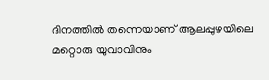ദിനത്തില്‍ തന്നെയാണ് ആലപ്പുഴയിലെ മറ്റൊരു യുവാവിനും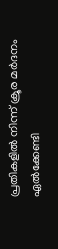പ്രതികളില്‍ നിന്ന് ക്രൂര മര്‍ദനം ഏല്‍ക്കേണ്ടി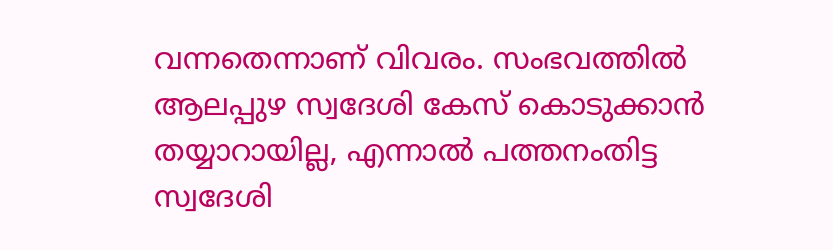വന്നതെന്നാണ് വിവരം. സംഭവത്തില്‍ ആലപ്പുഴ സ്വദേശി കേസ് കൊടുക്കാന്‍ തയ്യാറായില്ല, എന്നാല്‍ പത്തനംതിട്ട സ്വദേശി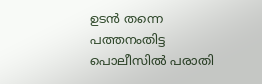ഉടന്‍ തന്നെ പത്തനംതിട്ട പൊലീസില്‍ പരാതി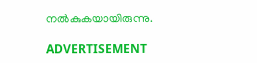നല്‍കുകയായിരുന്നു.

ADVERTISEMENT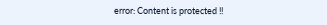error: Content is protected !!